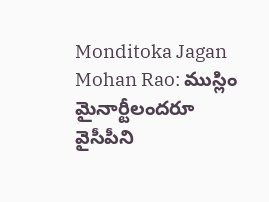Monditoka Jagan Mohan Rao: ముస్లిం మైనార్టీలందరూ వైసీపీని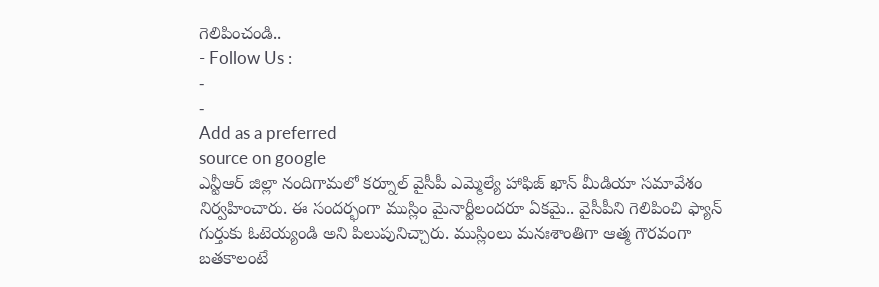గెలిపించండి..
- Follow Us :
-
-
Add as a preferred
source on google
ఎన్టీఆర్ జిల్లా నందిగామలో కర్నూల్ వైసీపీ ఎమ్మెల్యే హాఫిజ్ ఖాన్ మీడియా సమావేశం నిర్వహించారు. ఈ సందర్భంగా ముస్లిం మైనార్టీలందరూ ఏకమై.. వైసీపీని గెలిపించి ఫ్యాన్ గుర్తుకు ఓటెయ్యండి అని పిలుపునిచ్చారు. ముస్లింలు మనఃశాంతిగా ఆత్మ గౌరవంగా బతకాలంటే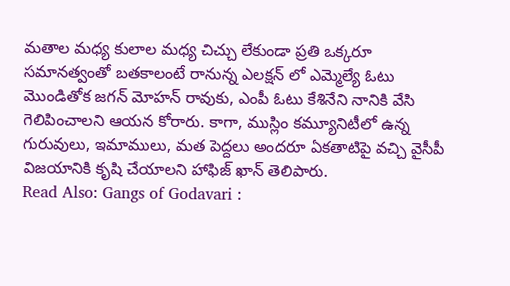మతాల మధ్య కులాల మధ్య చిచ్చు లేకుండా ప్రతి ఒక్కరూ సమానత్వంతో బతకాలంటే రానున్న ఎలక్షన్ లో ఎమ్మెల్యే ఓటు మొండితోక జగన్ మోహన్ రావుకు, ఎంపీ ఓటు కేశినేని నానికి వేసి గెలిపించాలని ఆయన కోరారు. కాగా, ముస్లిం కమ్యూనిటీలో ఉన్న గురువులు, ఇమాములు, మత పెద్దలు అందరూ ఏకతాటిపై వచ్చి వైసీపీ విజయానికి కృషి చేయాలని హాఫిజ్ ఖాన్ తెలిపారు.
Read Also: Gangs of Godavari :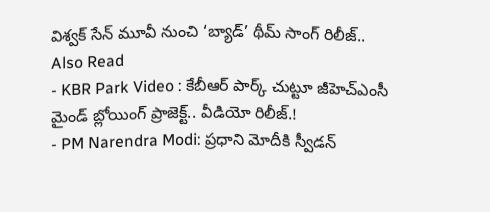విశ్వక్ సేన్ మూవీ నుంచి ‘బ్యాడ్’ థీమ్ సాంగ్ రిలీజ్..
Also Read
- KBR Park Video : కేబీఆర్ పార్క్ చుట్టూ జీహెచ్ఎంసీ మైండ్ బ్లోయింగ్ ప్రాజెక్ట్.. వీడియో రిలీజ్.!
- PM Narendra Modi: ప్రధాని మోదీకి స్వీడన్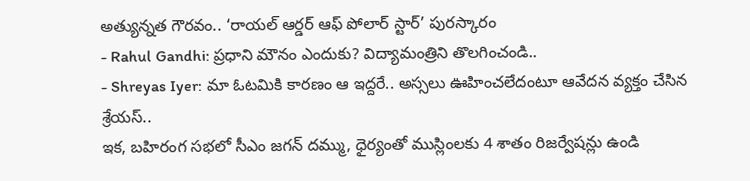అత్యున్నత గౌరవం.. ‘రాయల్ ఆర్డర్ ఆఫ్ పోలార్ స్టార్’ పురస్కారం
- Rahul Gandhi: ప్రధాని మౌనం ఎందుకు? విద్యామంత్రిని తొలగించండి..
- Shreyas Iyer: మా ఓటమికి కారణం ఆ ఇద్దరే.. అస్సలు ఊహించలేదంటూ ఆవేదన వ్యక్తం చేసిన శ్రేయస్..
ఇక, బహిరంగ సభలో సీఎం జగన్ దమ్ము, ధైర్యంతో ముస్లింలకు 4 శాతం రిజర్వేషన్లు ఉండి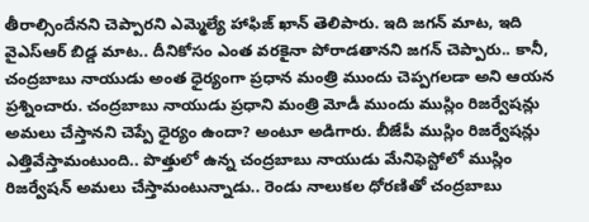తీరాల్సిందేనని చెప్పారని ఎమ్మెల్యే హాఫిజ్ ఖాన్ తెలిపారు. ఇది జగన్ మాట, ఇది వైఎస్ఆర్ బిడ్డ మాట.. దీనికోసం ఎంత వరకైనా పోరాడతానని జగన్ చెప్పారు.. కానీ, చంద్రబాబు నాయుడు అంత ధైర్యంగా ప్రధాన మంత్రి ముందు చెప్పగలడా అని ఆయన ప్రశ్నించారు. చంద్రబాబు నాయుడు ప్రధాని మంత్రి మోడీ ముందు ముస్లిం రిజర్వేషన్లు అమలు చేస్తానని చెప్పే ధైర్యం ఉందా? అంటూ అడిగారు. బీజేపీ ముస్లిం రిజర్వేషన్లు ఎత్తివేస్తామంటుంది.. పొత్తులో ఉన్న చంద్రబాబు నాయుడు మేనిఫెస్టోలో ముస్లిం రిజర్వేషన్ అమలు చేస్తామంటున్నాడు.. రెండు నాలుకల ధోరణితో చంద్రబాబు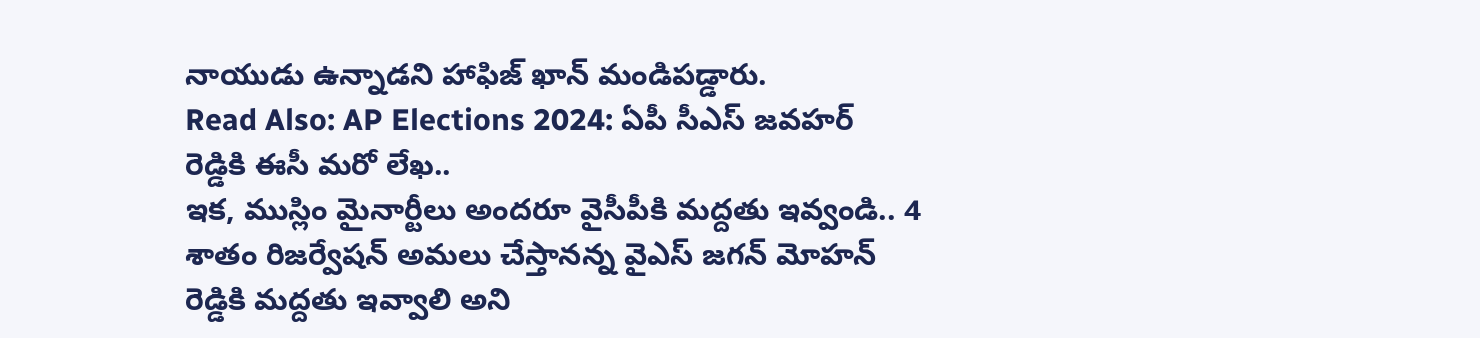నాయుడు ఉన్నాడని హాఫిజ్ ఖాన్ మండిపడ్డారు.
Read Also: AP Elections 2024: ఏపీ సీఎస్ జవహర్ రెడ్డికి ఈసీ మరో లేఖ..
ఇక, ముస్లిం మైనార్టీలు అందరూ వైసీపీకి మద్దతు ఇవ్వండి.. 4 శాతం రిజర్వేషన్ అమలు చేస్తానన్న వైఎస్ జగన్ మోహన్ రెడ్డికి మద్దతు ఇవ్వాలి అని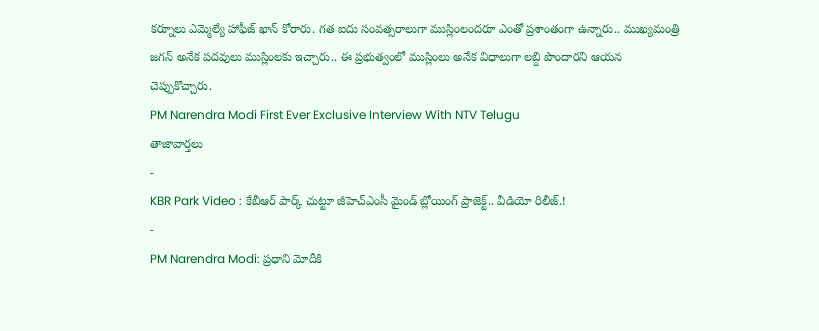కర్నూలు ఎమ్మెల్యే హాఫీజ్ ఖాన్ కోరారు. గత ఐదు సంవత్సరాలుగా ముస్లింలందరూ ఎంతో ప్రశాంతంగా ఉన్నారు.. ముఖ్యమంత్రి జగన్ అనేక పదవులు ముస్లింలకు ఇచ్చారు.. ఈ ప్రభుత్వంలో ముస్లింలు అనేక విధాలుగా లబ్ది పొందారని ఆయన చెప్పుకొచ్చారు.
PM Narendra Modi First Ever Exclusive Interview With NTV Telugu
తాజావార్తలు
-
KBR Park Video : కేబీఆర్ పార్క్ చుట్టూ జీహెచ్ఎంసీ మైండ్ బ్లోయింగ్ ప్రాజెక్ట్.. వీడియో రిలీజ్.!
-
PM Narendra Modi: ప్రధాని మోదీకి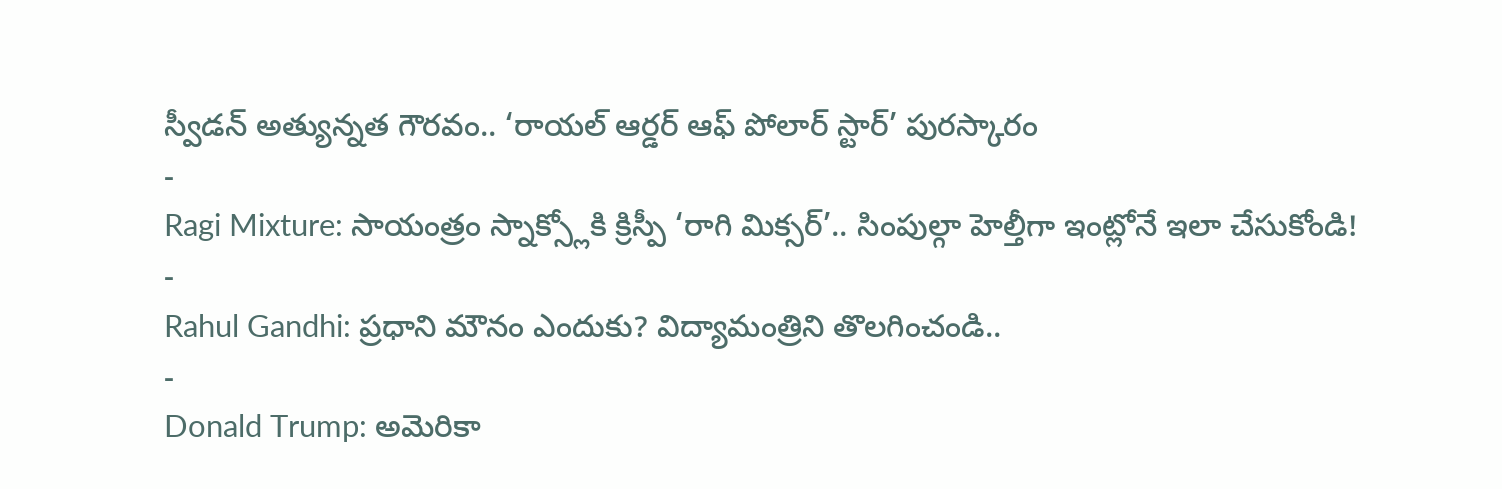స్వీడన్ అత్యున్నత గౌరవం.. ‘రాయల్ ఆర్డర్ ఆఫ్ పోలార్ స్టార్’ పురస్కారం
-
Ragi Mixture: సాయంత్రం స్నాక్స్లోకి క్రిస్పీ ‘రాగి మిక్సర్’.. సింపుల్గా హెల్తీగా ఇంట్లోనే ఇలా చేసుకోండి!
-
Rahul Gandhi: ప్రధాని మౌనం ఎందుకు? విద్యామంత్రిని తొలగించండి..
-
Donald Trump: అమెరికా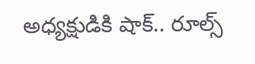అధ్యక్షుడికి షాక్.. రూల్స్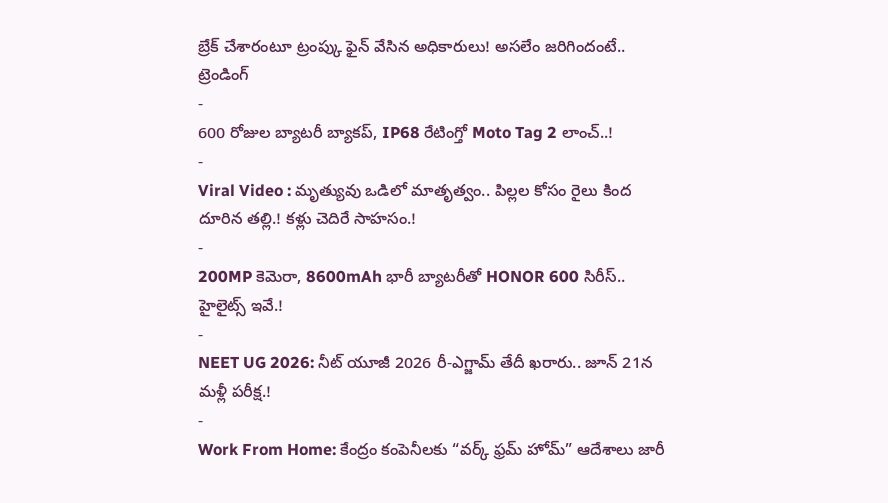బ్రేక్ చేశారంటూ ట్రంప్కు ఫైన్ వేసిన అధికారులు! అసలేం జరిగిందంటే..
ట్రెండింగ్
-
600 రోజుల బ్యాటరీ బ్యాకప్, IP68 రేటింగ్తో Moto Tag 2 లాంచ్..!
-
Viral Video : మృత్యువు ఒడిలో మాతృత్వం.. పిల్లల కోసం రైలు కింద దూరిన తల్లి.! కళ్లు చెదిరే సాహసం.!
-
200MP కెమెరా, 8600mAh భారీ బ్యాటరీతో HONOR 600 సిరీస్.. హైలైట్స్ ఇవే.!
-
NEET UG 2026: నీట్ యూజీ 2026 రీ-ఎగ్జామ్ తేదీ ఖరారు.. జూన్ 21న మళ్లీ పరీక్ష.!
-
Work From Home: కేంద్రం కంపెనీలకు “వర్క్ ఫ్రమ్ హోమ్” ఆదేశాలు జారీ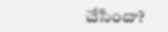చేసిందా?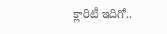క్లారిటీ ఇదిగో..